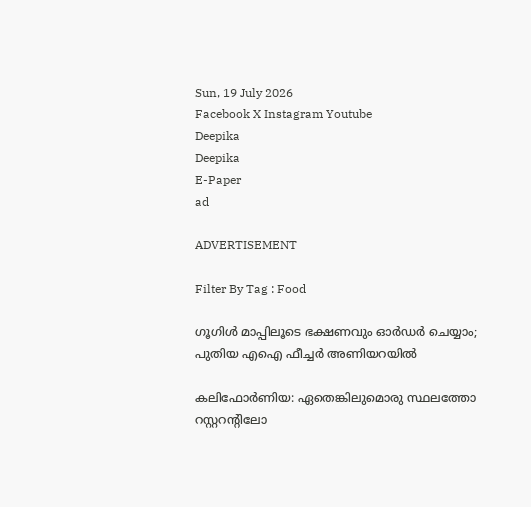Sun, 19 July 2026
Facebook X Instagram Youtube
Deepika
Deepika
E-Paper
ad

ADVERTISEMENT

Filter By Tag : Food

ഗൂഗിൾ മാപ്പിലൂടെ ഭക്ഷണവും ഓർഡർ ചെയ്യാം; പുതിയ എഐ ഫീച്ചർ അണിയറയിൽ

കലിഫോർണിയ: ഏതെങ്കിലുമൊരു സ്ഥലത്തോ റസ്റ്ററന്‍റിലോ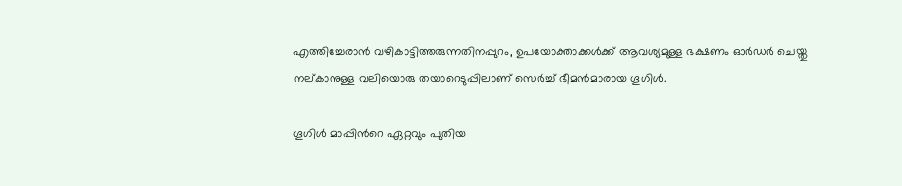എത്തിച്ചേരാൻ വഴികാട്ടിത്തരുന്നതിനപ്പുറം, ഉപയോക്താക്കൾക്ക് ആവശ്യമുള്ള ഭക്ഷണം ഓർഡർ ചെയ്തു നല്കാനുള്ള വലിയൊരു തയാറെടുപ്പിലാണ് സെർച്ച് ഭീമൻമാരായ ഗൂഗിൾ.

ഗൂഗിൾ മാപ്പിന്‍റെ ഏറ്റവും പുതിയ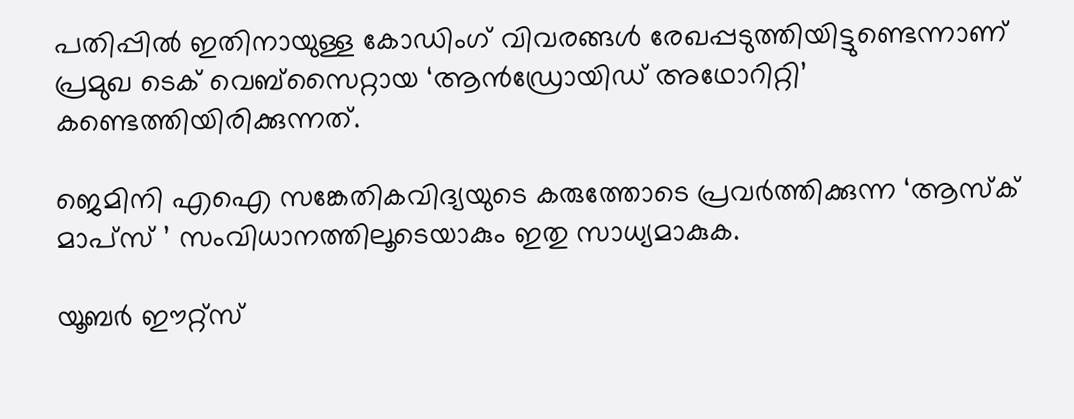പതിപ്പിൽ ഇതിനായുള്ള കോഡിംഗ് വിവരങ്ങൾ രേഖപ്പടുത്തിയിട്ടുണ്ടെന്നാണ് പ്രമുഖ ടെക് വെബ്സൈറ്റായ ‘ആൻഡ്രോയിഡ് അഥോറിറ്റി’ കണ്ടെത്തിയിരിക്കുന്നത്.

ജെമിനി എഐ സങ്കേതികവിദ്യയുടെ കരുത്തോടെ പ്രവർത്തിക്കുന്ന ‘ആസ്ക് മാപ്സ് ’ സംവിധാനത്തിലൂടെയാകും ഇതു സാധ്യമാകുക.

യൂബർ ഈറ്റ്സ്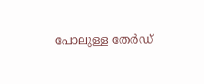പോലുള്ള തേർഡ്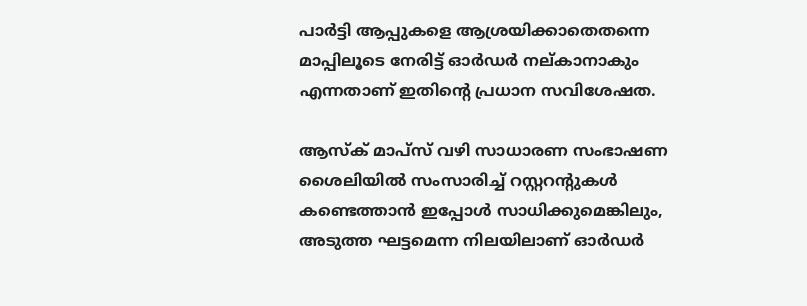പാർട്ടി ആപ്പുകളെ ആശ്രയിക്കാതെതന്നെ മാപ്പിലൂടെ നേരിട്ട് ഓർഡർ നല്കാനാകും എന്നതാണ് ഇതിന്‍റെ പ്രധാന സവിശേഷത.

ആസ്ക് മാപ്സ് വഴി സാധാരണ സംഭാഷണ ശൈലിയിൽ സംസാരിച്ച് റസ്റ്ററന്‍റുകൾ കണ്ടെത്താൻ ഇപ്പോൾ സാധിക്കുമെങ്കിലും, അടുത്ത ഘട്ടമെന്ന നിലയിലാണ് ഓർഡർ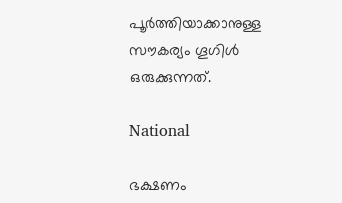പൂർത്തിയാക്കാനുള്ള സൗകര്യം ഗൂഗിൾ ഒരുക്കുന്നത്.

National

ഭക്ഷണം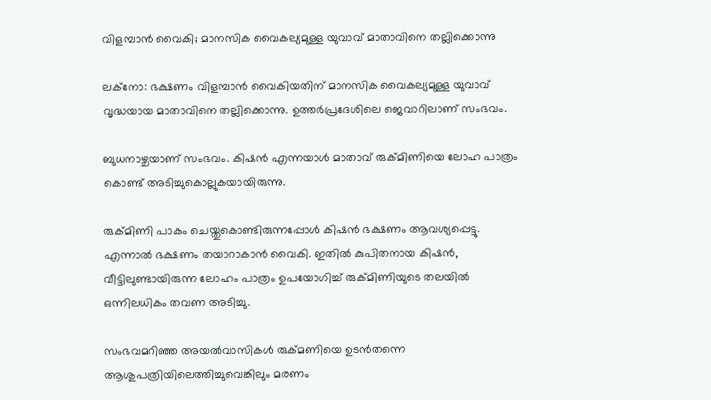വിളമ്പാൻ വൈകി; മാനസിക വൈകല്യമുള്ള യുവാവ് മാതാവിനെ തല്ലിക്കൊന്നു

ലക്നോ: ഭക്ഷണം വിളമ്പാൻ വൈകിയതിന് മാനസിക വൈകല്യമുള്ള യുവാവ് വൃദ്ധയായ മാതാവിനെ തല്ലിക്കൊന്നു. ഉത്തർപ്രദേശിലെ ജെവാറിലാണ് സംഭവം.

ബുധനാഴ്ചയാണ് സംഭവം. കിഷൻ എന്നയാൾ മാതാവ് രുക്മിണിയെ ലോഹ പാത്രം കൊണ്ട് അടിച്ചുകൊല്ലുകയായിരുന്നു.

രുക്മിണി പാകം ചെയ്തുകൊണ്ടിരുന്നപ്പോൾ കിഷൻ ഭക്ഷണം ആവശ്യപ്പെട്ടു. എന്നാൽ ഭക്ഷണം തയാറാകാൻ വൈകി. ഇതിൽ കുപിതനായ കിഷൻ, വീട്ടിലുണ്ടായിരുന്ന ലോഹം പാത്രം ഉപയോഗിച്ച് രുക്മിണിയുടെ തലയിൽ ഒന്നിലധികം തവണ അടിച്ചു.

സംഭവമറിഞ്ഞ അയൽവാസികൾ രുക്മണിയെ ഉടൻതന്നെ ആശുപത്രിയിലെത്തിച്ചുവെങ്കിലും മരണം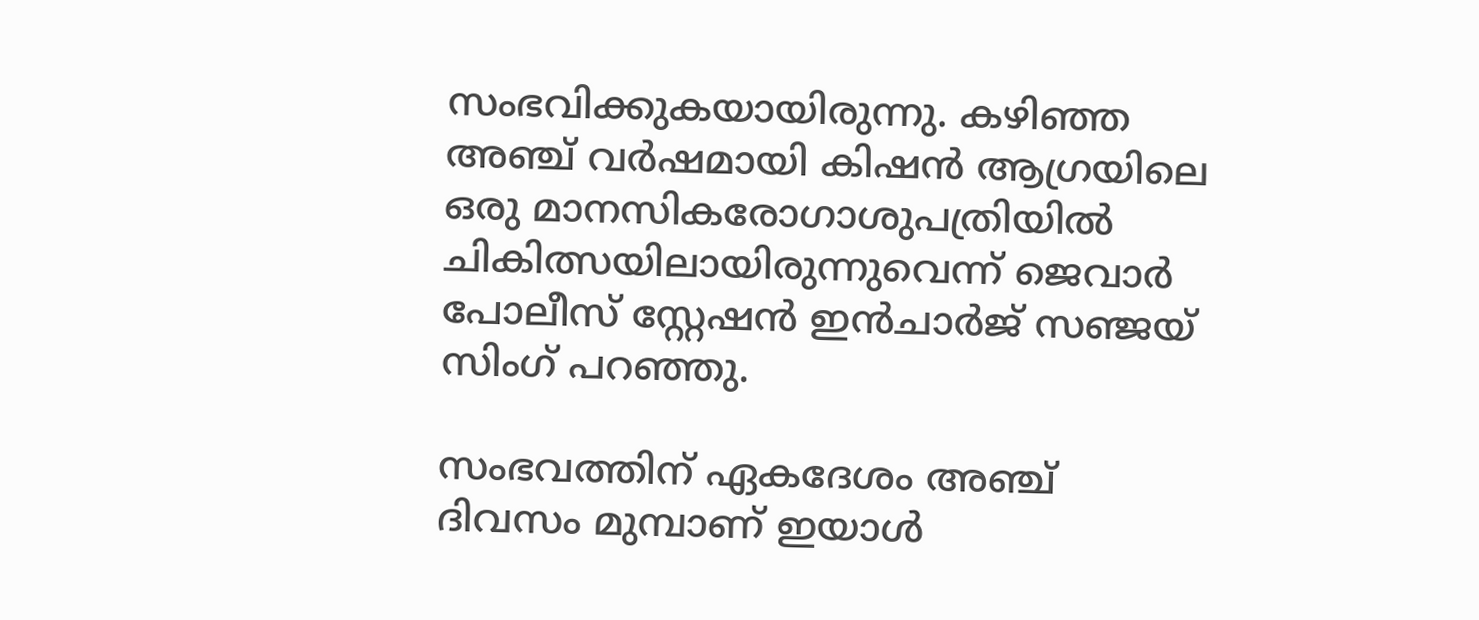സംഭവിക്കുകയായിരുന്നു. കഴിഞ്ഞ അഞ്ച് വർഷമായി കിഷൻ ആഗ്രയിലെ ഒരു മാനസികരോഗാശുപത്രിയിൽ ചികിത്സയിലായിരുന്നുവെന്ന് ജെവാർ പോലീസ് സ്റ്റേഷൻ ഇൻചാർജ് സഞ്ജയ് സിംഗ് പറഞ്ഞു.

സംഭവത്തിന് ഏകദേശം അഞ്ച് ദിവസം മുമ്പാണ് ഇയാൾ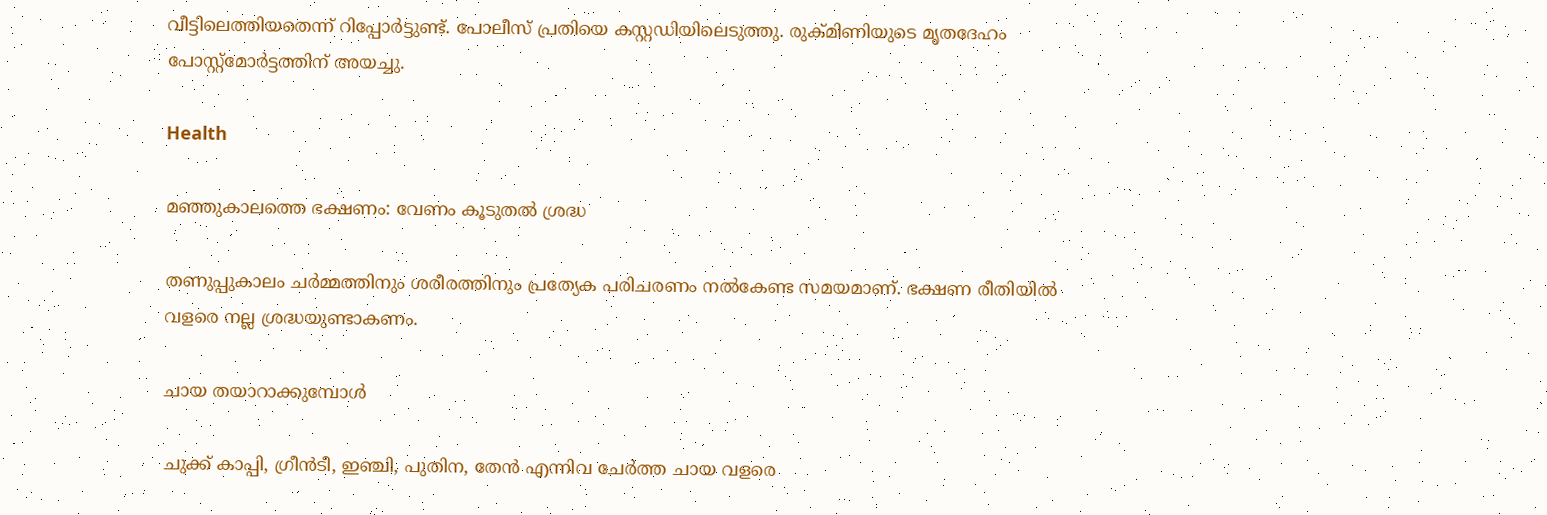വീട്ടിലെത്തിയതെന്ന് റിപ്പോർട്ടുണ്ട്. പോലീസ് പ്രതിയെ കസ്റ്റഡിയിലെടുത്തു. രുക്മിണിയുടെ മൃതദേഹം പോസ്റ്റ്‌മോർട്ടത്തിന് അയച്ചു.

Health

മഞ്ഞുകാലത്തെ ഭക്ഷണം: വേണം കൂടുതൽ ശ്രദ്ധ

തണുപ്പുകാലം ചര്‍മ്മത്തിനും ശരീരത്തിനും പ്രത്യേക പരിചരണം നല്‍കേണ്ട സമയമാണ്. ഭക്ഷണ രീതിയില്‍ വളരെ നല്ല ശ്രദ്ധയുണ്ടാകണം.

ചായ തയാറാക്കുമ്പോൾ

ചുക്ക് കാപ്പി, ഗ്രീന്‍ടീ, ഇഞ്ചി, പുതിന, തേന്‍ എന്നിവ ചേര്‍ത്ത ചായ വളരെ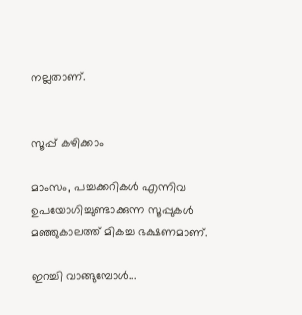നല്ലതാണ്.


സൂപ്പ് കഴിക്കാം

മാംസം, പച്ചക്കറികള്‍ എന്നിവ ഉപയോഗിച്ചുണ്ടാക്കുന്ന സൂപ്പുകള്‍ മഞ്ഞുകാലത്ത് മികച്ച ഭക്ഷണമാണ്.

ഇറച്ചി വാങ്ങുമ്പോൾ...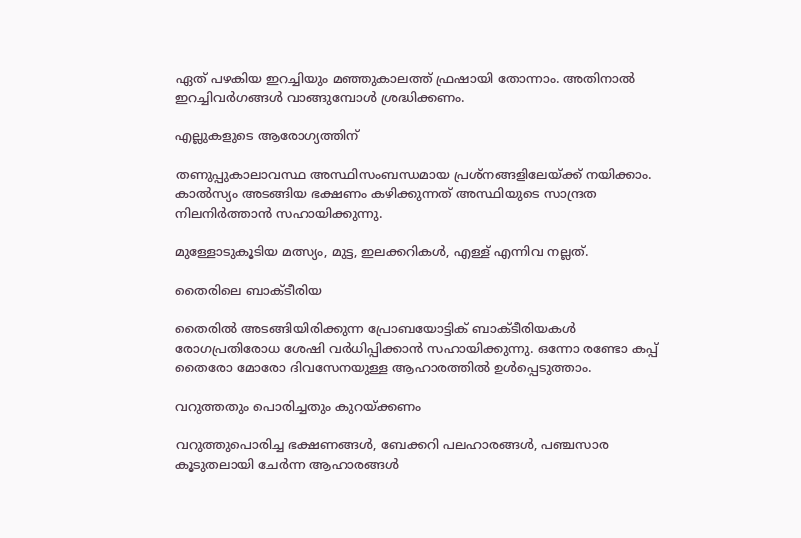ഏത് പഴകിയ ഇറച്ചിയും മഞ്ഞുകാലത്ത് ഫ്രഷായി തോന്നാം. അതിനാല്‍ ഇറച്ചിവര്‍ഗങ്ങള്‍ വാങ്ങുമ്പോള്‍ ശ്രദ്ധിക്കണം.

എല്ലുകളു‌ടെ ആരോഗ്യത്തിന്

തണുപ്പുകാലാവസ്ഥ അസ്ഥിസംബന്ധമായ പ്രശ്‌നങ്ങളിലേയ്ക്ക് നയിക്കാം. കാല്‍സ്യം അടങ്ങിയ ഭക്ഷണം കഴിക്കുന്നത് അസ്ഥിയുടെ സാന്ദ്രത നിലനിര്‍ത്താന്‍ സഹായിക്കുന്നു.

മുള്ളോടുകൂടിയ മത്സ്യം, മുട്ട, ഇലക്കറികള്‍, എള്ള് എന്നിവ നല്ലത്.

തൈരിലെ ബാക്ടീരിയ

തൈരില്‍ അടങ്ങിയിരിക്കുന്ന പ്രോബയോട്ടിക് ബാക്ടീരിയകള്‍ രോഗപ്രതിരോധ ശേഷി വര്‍ധിപ്പിക്കാന്‍ സഹായിക്കുന്നു. ഒന്നോ രണ്ടോ കപ്പ് തൈരോ മോരോ ദിവസേനയുള്ള ആഹാരത്തില്‍ ഉള്‍പ്പെടുത്താം.

വറുത്തതും പൊരിച്ചതും കുറയ്ക്കണം

വറുത്തുപൊരിച്ച ഭക്ഷണങ്ങള്‍, ബേക്കറി പലഹാരങ്ങള്‍, പഞ്ചസാര കൂടുതലായി ചേര്‍ന്ന ആഹാരങ്ങള്‍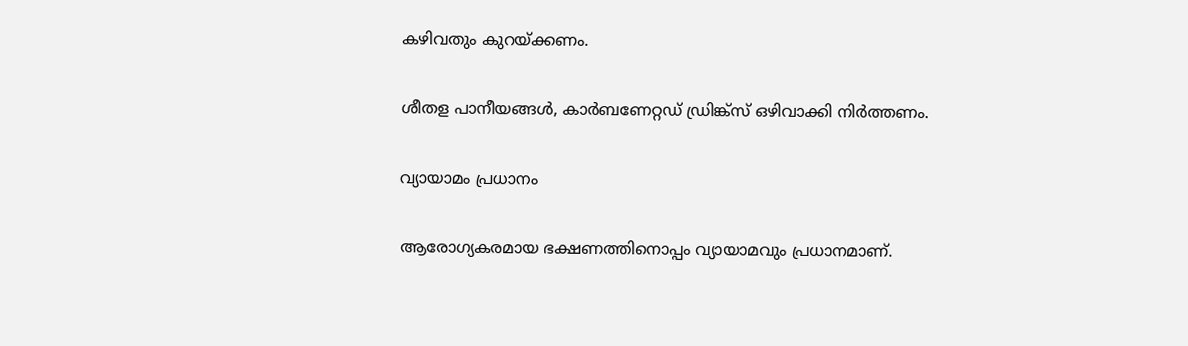കഴിവതും കുറയ്ക്കണം.

ശീതള പാനീയങ്ങള്‍, കാര്‍ബണേറ്റഡ് ഡ്രിങ്ക്‌സ് ഒഴിവാക്കി നിര്‍ത്തണം.

വ്യ‌ായാമം പ്രധാനം

ആരോഗ്യകരമായ ഭക്ഷണത്തിനൊപ്പം വ്യായാമവും പ്രധാനമാണ്.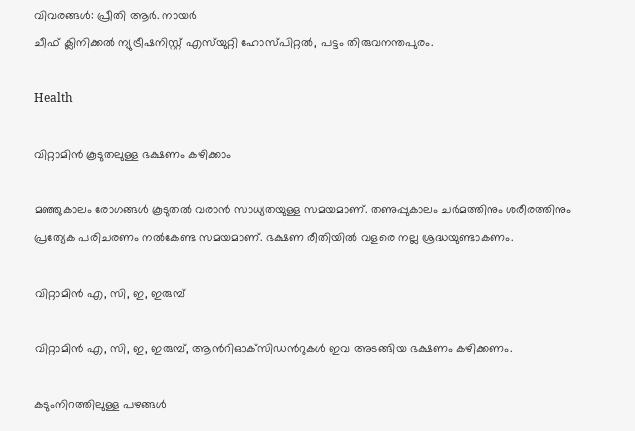വിവരങ്ങൾ: പ്രീതി ആർ. നായർ
ചീഫ് ക്ലിനിക്കൽ ന്യുട്രീഷനിസ്റ്റ് എസ്‌യുറ്റി ഹോസ്പിറ്റൽ, പട്ടം തിരുവനന്തപുരം.

Health

വിറ്റാമിൻ കൂടുതലുള്ള ഭക്ഷണം കഴിക്കാം

മഞ്ഞുകാലം രോഗങ്ങള്‍ കൂടുതല്‍ വരാന്‍ സാധ്യതയുള്ള സമയമാണ്. തണുപ്പുകാലം ചര്‍മത്തിനും ശരീരത്തിനും പ്രത്യേക പരിചരണം നല്‍കേണ്ട സമയമാണ്. ഭക്ഷണ രീതിയില്‍ വളരെ നല്ല ശ്രദ്ധയുണ്ടാകണം.

വിറ്റാമിന്‍ എ, സി, ഇ, ഇരുമ്പ്

വിറ്റാമിന്‍ എ, സി, ഇ, ഇരുമ്പ്, ആന്‍റിഓക്‌സിഡന്‍റുകള്‍ ഇവ അടങ്ങിയ ഭക്ഷണം കഴിക്കണം.

കടുംനിറത്തിലുള്ള പഴങ്ങൾ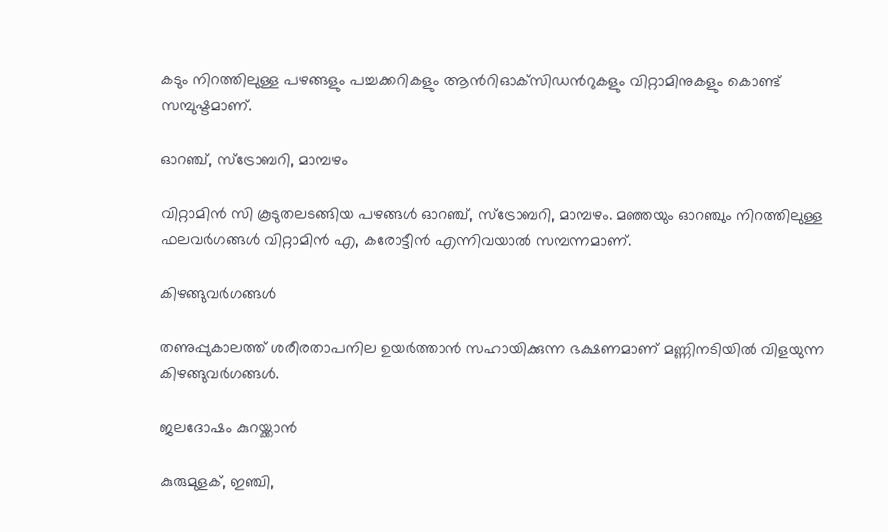കടും നിറത്തിലുള്ള പഴങ്ങളും പച്ചക്കറികളും ആന്‍റിഓക്‌സിഡന്‍റുകളും വിറ്റാമിനുകളും കൊണ്ട് സമ്പുഷ്ടമാണ്.

ഓറഞ്ച്, സ്‌ട്രോബറി, മാമ്പഴം

വിറ്റാമിന്‍ സി കൂടുതലടങ്ങിയ പഴങ്ങള്‍ ഓറഞ്ച്, സ്‌ട്രോബറി, മാമ്പഴം. മഞ്ഞയും ഓറഞ്ചും നിറത്തിലുള്ള ഫലവര്‍ഗങ്ങള്‍ വിറ്റാമിന്‍ എ, കരോട്ടീന്‍ എന്നിവയാല്‍ സമ്പന്നമാണ്.

കിഴങ്ങുവർഗങ്ങൾ

തണുപ്പുകാലത്ത് ശരീരതാപനില ഉയര്‍ത്താന്‍ സഹായിക്കുന്ന ഭക്ഷണമാണ് മണ്ണിനടിയില്‍ വിളയുന്ന കിഴങ്ങുവര്‍ഗങ്ങള്‍.

ജലദോഷം കുറയ്ക്കാൻ

കുരുമുളക്, ഇഞ്ചി,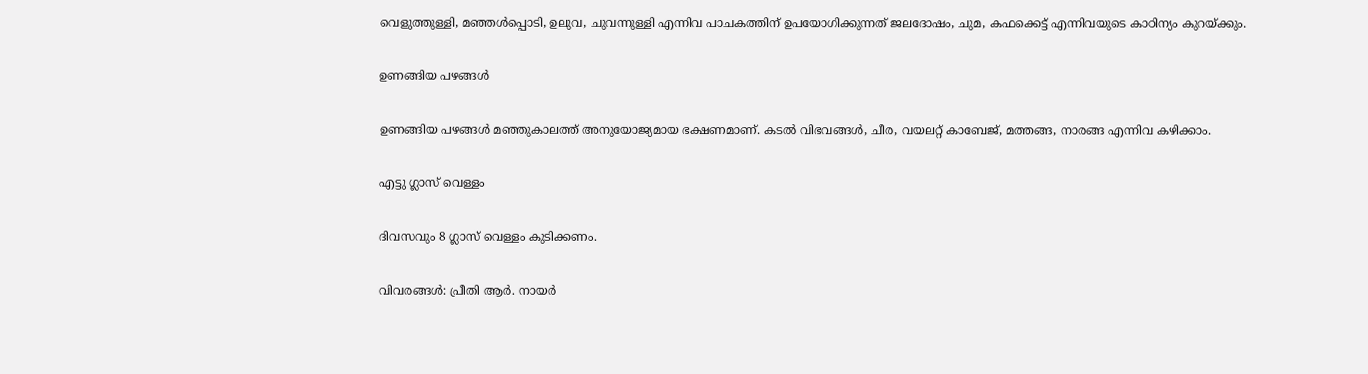വെളുത്തുള്ളി, മഞ്ഞള്‍പ്പൊടി, ഉലുവ, ചുവന്നുള്ളി എന്നിവ പാചകത്തിന് ഉപയോഗിക്കുന്നത് ജലദോഷം, ചുമ, കഫക്കെട്ട് എന്നിവയുടെ കാഠിന്യം കുറയ്ക്കും.

ഉണങ്ങിയ പഴങ്ങൾ

ഉണങ്ങിയ പഴങ്ങള്‍ മഞ്ഞുകാലത്ത് അനുയോജ്യമായ ഭക്ഷണമാണ്. കടല്‍ വിഭവങ്ങള്‍, ചീര, വയലറ്റ് കാബേജ്, മത്തങ്ങ, നാരങ്ങ എന്നിവ കഴിക്കാം.

എട്ടു ഗ്ലാസ് വെള്ളം

ദിവസവും 8 ഗ്ലാസ് വെള്ളം കുടിക്കണം.

വിവരങ്ങൾ: പ്രീതി ആർ. നായർ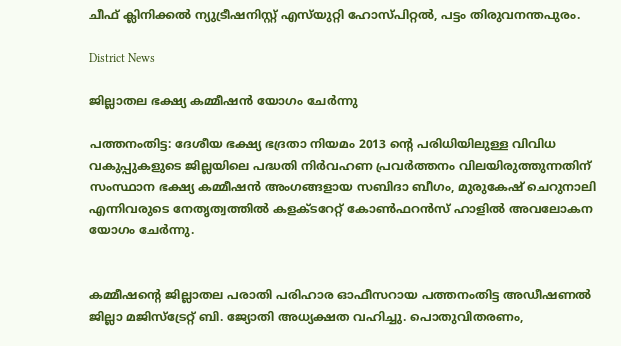ചീഫ് ക്ലിനിക്കൽ ന്യുട്രീഷനിസ്റ്റ് എസ്‌യുറ്റി ഹോസ്പിറ്റൽ, പട്ടം തിരുവനന്തപുരം.

District News

ജില്ലാതല ഭക്ഷ്യ കമ്മീഷന്‍ യോഗം ചേര്‍ന്നു

പത്തനംതിട്ട: ദേശീയ ഭക്ഷ്യ ഭദ്രതാ നിയമം 2013 ന്‍റെ പരിധിയിലുള്ള വിവിധ വകുപ്പുകളുടെ ജില്ലയിലെ പദ്ധതി നിര്‍വഹണ പ്രവര്‍ത്തനം വിലയിരുത്തുന്നതിന് സംസ്ഥാന ഭക്ഷ്യ കമ്മീഷന്‍ അംഗങ്ങളായ സബിദാ ബീഗം, മുരുകേഷ് ചെറുനാലി എന്നിവരുടെ നേതൃത്വത്തില്‍ കളക്ടറേറ്റ് കോണ്‍ഫറന്‍സ് ഹാളില്‍ അവലോകന യോഗം ചേര്‍ന്നു.


കമ്മീഷന്‍റെ ജില്ലാതല പരാതി പരിഹാര ഓഫീസറായ പത്തനംതിട്ട അഡീഷണല്‍ ജില്ലാ മജിസ്‌ട്രേറ്റ് ബി. ജ്യോതി അധ്യക്ഷത വഹിച്ചു. പൊതുവിതരണം,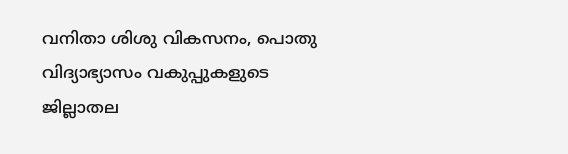വനിതാ ശിശു വികസനം, പൊതു വിദ്യാഭ്യാസം വകുപ്പുകളുടെ ജില്ലാതല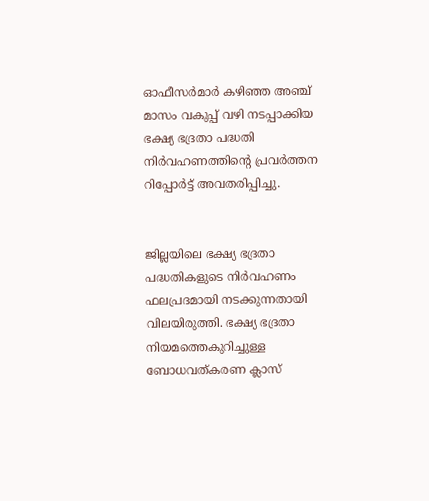ഓഫീസര്‍മാര്‍ കഴിഞ്ഞ അഞ്ച് മാസം വകുപ്പ് വഴി നടപ്പാക്കിയ ഭക്ഷ്യ ഭദ്രതാ പദ്ധതി നിര്‍വഹണത്തിന്‍റെ പ്രവര്‍ത്തന റിപ്പോര്‍ട്ട് അവതരിപ്പിച്ചു.


ജില്ലയിലെ ഭക്ഷ്യ ഭദ്രതാ പദ്ധതികളുടെ നിര്‍വഹണം ഫലപ്രദമായി നടക്കുന്നതായി വിലയിരുത്തി. ഭക്ഷ്യ ഭദ്രതാ നിയമത്തെകുറിച്ചുള്ള ബോധവത്കരണ ക്ലാസ്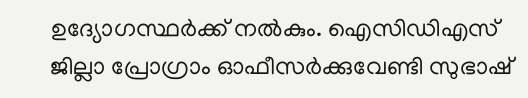ഉദ്യോഗസ്ഥര്‍ക്ക് നല്‍കും. ഐസിഡിഎസ് ജില്ലാ പ്രോഗ്രാം ഓഫീസര്‍ക്കുവേണ്ടി സുഭാഷ്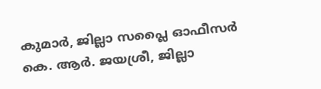കുമാര്‍, ജില്ലാ സപ്ലൈ ഓഫീസര്‍ കെ. ആര്‍. ജയശ്രീ, ജില്ലാ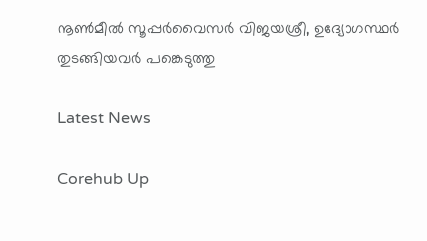നൂണ്‍മീല്‍ സൂപ്പര്‍വൈസര്‍ വിജയശ്രീ, ഉദ്യോഗസ്ഥര്‍ തുടങ്ങിയവര്‍ പങ്കെടുത്തു

Latest News

Corehub Up